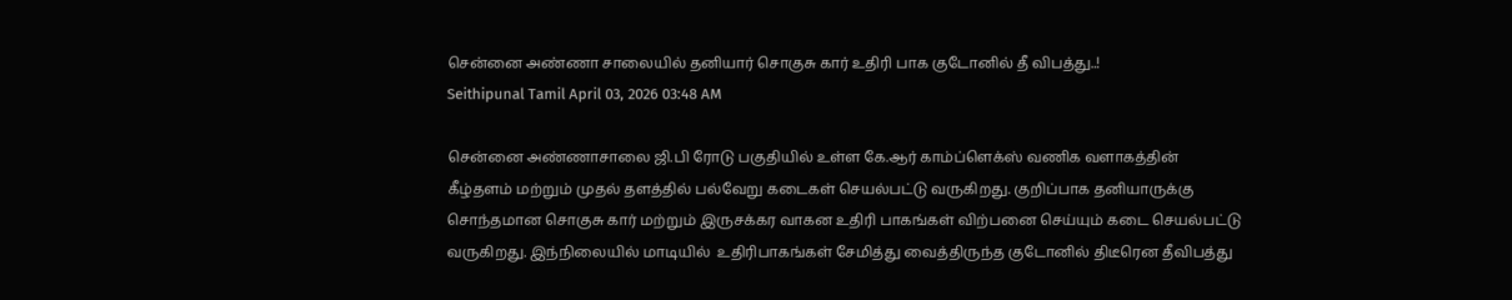சென்னை அண்ணா சாலையில் தனியார் சொகுசு கார் உதிரி பாக குடோனில் தீ விபத்து..!
Seithipunal Tamil April 03, 2026 03:48 AM

சென்னை அண்ணாசாலை ஜி.பி ரோடு பகுதியில் உள்ள கே.ஆர் காம்ப்ளெக்ஸ் வணிக வளாகத்தின் கீழ்தளம் மற்றும் முதல் தளத்தில் பல்வேறு கடைகள் செயல்பட்டு வருகிறது. குறிப்பாக தனியாருக்கு சொந்தமான சொகுசு கார் மற்றும் இருசக்கர வாகன உதிரி பாகங்கள் விற்பனை செய்யும் கடை செயல்பட்டு வருகிறது. இந்நிலையில் மாடியில்  உதிரிபாகங்கள் சேமித்து வைத்திருந்த குடோனில் திடீரென தீவிபத்து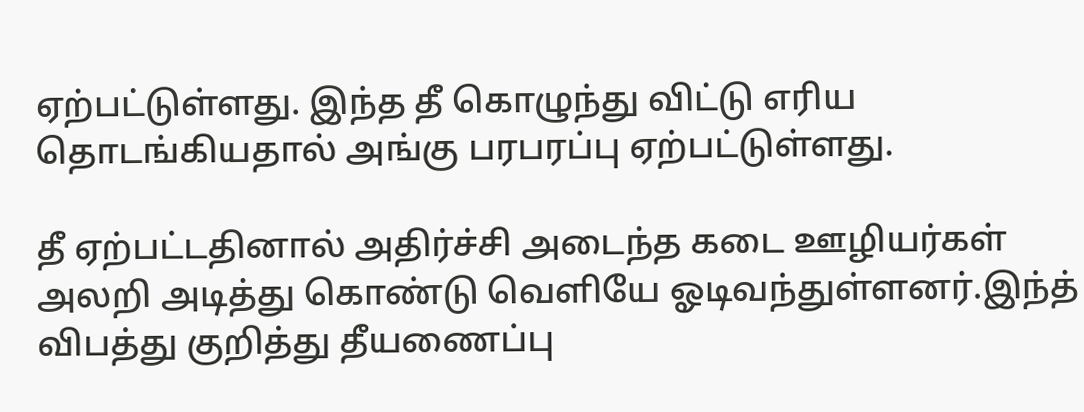ஏற்பட்டுள்ளது. இந்த தீ கொழுந்து விட்டு எரிய தொடங்கியதால் அங்கு பரபரப்பு ஏற்பட்டுள்ளது.

தீ ஏற்பட்டதினால் அதிர்ச்சி அடைந்த கடை ஊழியர்கள் அலறி அடித்து கொண்டு வெளியே ஓடிவந்துள்ளனர்.இந்த் விபத்து குறித்து தீயணைப்பு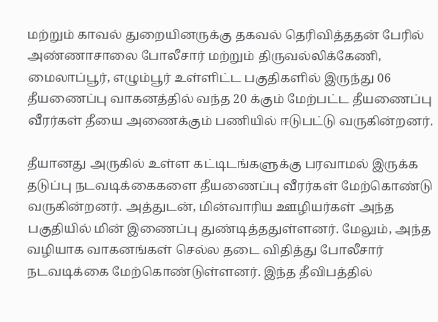மற்றும் காவல் துறையினருக்கு தகவல் தெரிவித்ததன் பேரில் அண்ணாசாலை போலீசார் மற்றும் திருவல்லிக்கேணி, மைலாப்பூர், எழும்பூர் உள்ளிட்ட பகுதிகளில் இருந்து 06 தீயணைப்பு வாகனத்தில் வந்த 20 க்கும் மேற்பட்ட தீயணைப்பு வீரர்கள் தீயை அணைக்கும் பணியில் ஈடுபட்டு வருகின்றனர்.

தீயானது அருகில் உள்ள கட்டிடங்களுக்கு பரவாமல் இருக்க தடுப்பு நடவடிக்கைகளை தீயணைப்பு வீரர்கள் மேற்கொண்டு வருகின்றனர். அத்துடன், மின்வாரிய ஊழியர்கள் அந்த பகுதியில் மின் இணைப்பு துண்டித்ததுள்ளனர். மேலும், அந்த வழியாக வாகனங்கள் செல்ல தடை விதித்து போலீசார் நடவடிக்கை மேற்கொண்டுள்ளனர். இந்த தீவிபத்தில்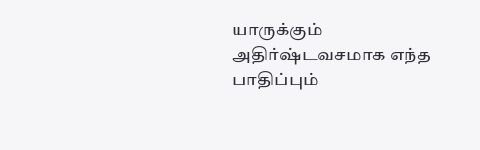யாருக்கும் அதிர்ஷ்டவசமாக எந்த பாதிப்பும்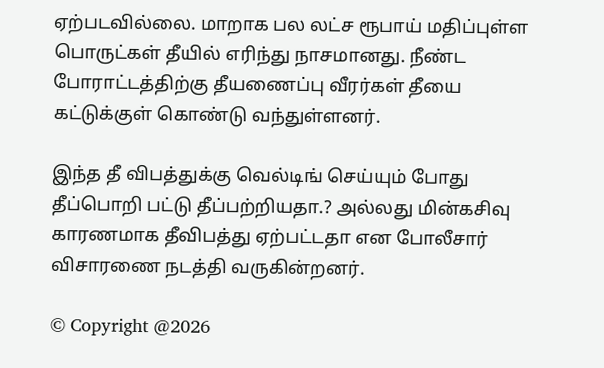ஏற்படவில்லை. மாறாக பல லட்ச ரூபாய் மதிப்புள்ள பொருட்கள் தீயில் எரிந்து நாசமானது. நீண்ட போராட்டத்திற்கு தீயணைப்பு வீரர்கள் தீயை கட்டுக்குள் கொண்டு வந்துள்ளனர்‌.

இந்த தீ விபத்துக்கு வெல்டிங் செய்யும் போது தீப்பொறி பட்டு தீப்பற்றியதா.? அல்லது மின்கசிவு காரணமாக தீவிபத்து ஏற்பட்டதா என போலீசார் விசாரணை நடத்தி வருகின்றனர்.

© Copyright @2026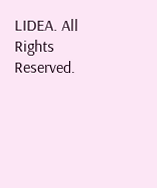LIDEA. All Rights Reserved.